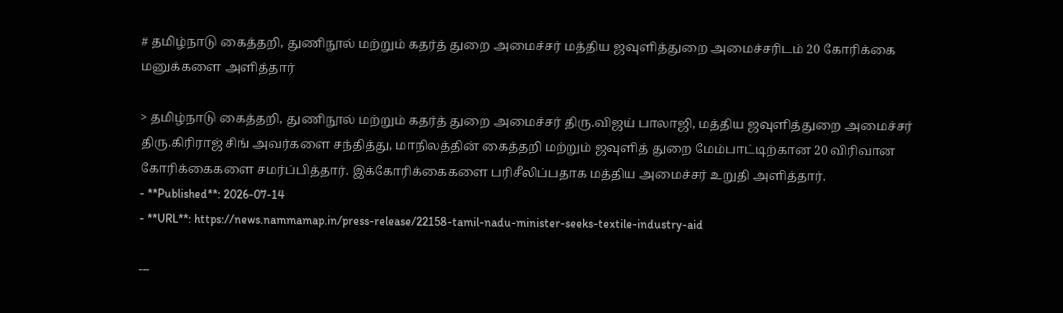# தமிழ்நாடு கைத்தறி, துணிநூல் மற்றும் கதர்த் துறை அமைச்சர் மத்திய ஜவுளித்துறை அமைச்சரிடம் 20 கோரிக்கை மனுக்களை அளித்தார்

> தமிழ்நாடு கைத்தறி, துணிநூல் மற்றும் கதர்த் துறை அமைச்சர் திரு.விஜய் பாலாஜி, மத்திய ஜவுளித்துறை அமைச்சர் திரு.கிரிராஜ் சிங் அவர்களை சந்தித்து, மாநிலத்தின் கைத்தறி மற்றும் ஜவுளித் துறை மேம்பாட்டிற்கான 20 விரிவான கோரிக்கைகளை சமர்ப்பித்தார். இக்கோரிக்கைகளை பரிசீலிப்பதாக மத்திய அமைச்சர் உறுதி அளித்தார்.
- **Published**: 2026-07-14
- **URL**: https://news.nammamap.in/press-release/22158-tamil-nadu-minister-seeks-textile-industry-aid

---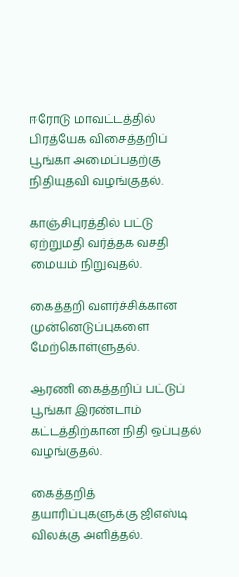ஈரோடு மாவட்டத்தில் பிரத்யேக விசைத்தறிப் பூங்கா அமைப்பதற்கு நிதியுதவி வழங்குதல்.

காஞ்சிபுரத்தில் பட்டு ஏற்றுமதி வர்த்தக வசதி மையம் நிறுவுதல்.

கைத்தறி வளர்ச்சிக்கான முன்னெடுப்புகளை மேற்கொள்ளுதல்.

ஆரணி கைத்தறிப் பட்டுப் பூங்கா இரண்டாம் கட்டத்திற்கான நிதி ஒப்புதல் வழங்குதல்.

கைத்தறித் தயாரிப்புகளுக்கு ஜிஎஸ்டி விலக்கு அளித்தல்.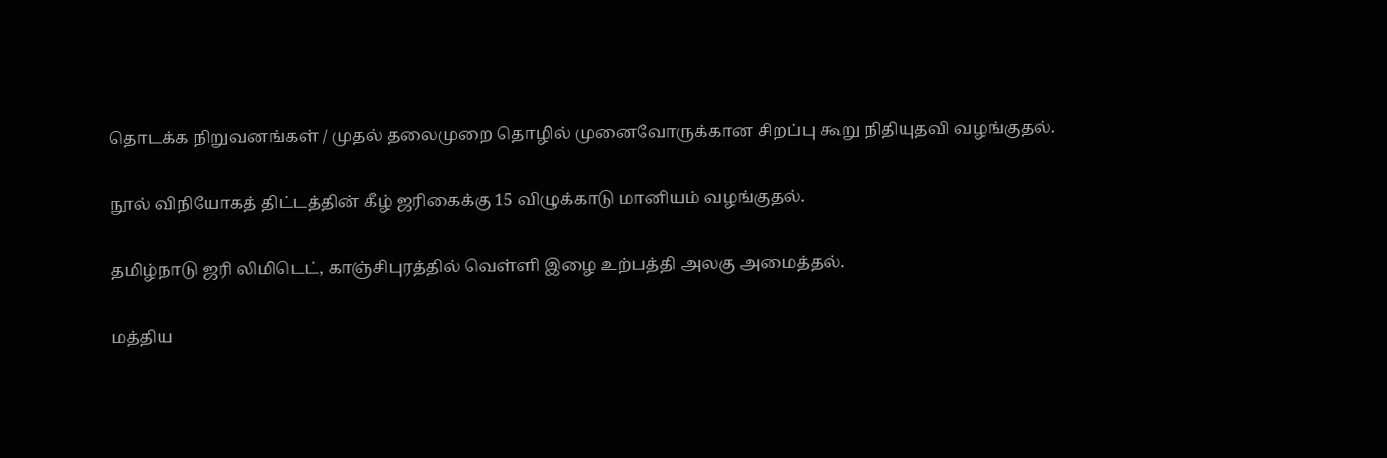தொடக்க நிறுவனங்கள் / முதல் தலைமுறை தொழில் முனைவோருக்கான சிறப்பு கூறு நிதியுதவி வழங்குதல்.

நூல் விநியோகத் திட்டத்தின் கீழ் ஜரிகைக்கு 15 விழுக்காடு மானியம் வழங்குதல்.

தமிழ்நாடு ஜரி லிமிடெட், காஞ்சிபுரத்தில் வெள்ளி இழை உற்பத்தி அலகு அமைத்தல்.

மத்திய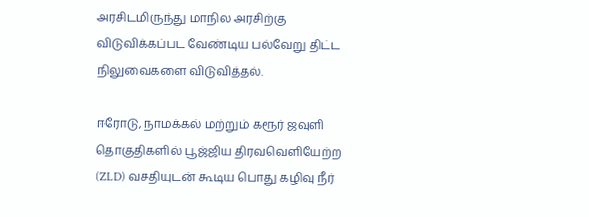அரசிடமிருந்து மாநில அரசிற்கு விடுவிக்கப்பட வேண்டிய பல்வேறு திட்ட நிலுவைகளை விடுவித்தல்.

ஈரோடு, நாமக்கல் மற்றும் கரூர் ஜவுளி தொகுதிகளில் பூஜ்ஜிய திரவவெளியேற்ற (ZLD) வசதியுடன் கூடிய பொது கழிவு நீர்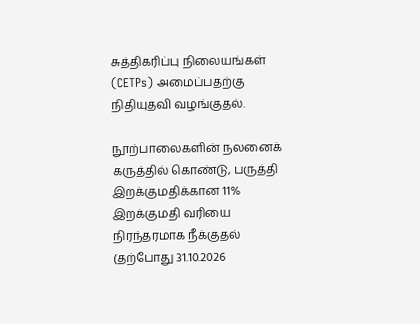சுத்திகரிப்பு நிலையங்கள் (CETPs) அமைப்பதற்கு நிதியுதவி வழங்குதல்.

நூற்பாலைகளின் நலனைக் கருத்தில் கொண்டு, பருத்தி இறக்குமதிக்கான 11% இறக்குமதி வரியை நிரந்தரமாக நீக்குதல் (தற்போது 31.10.2026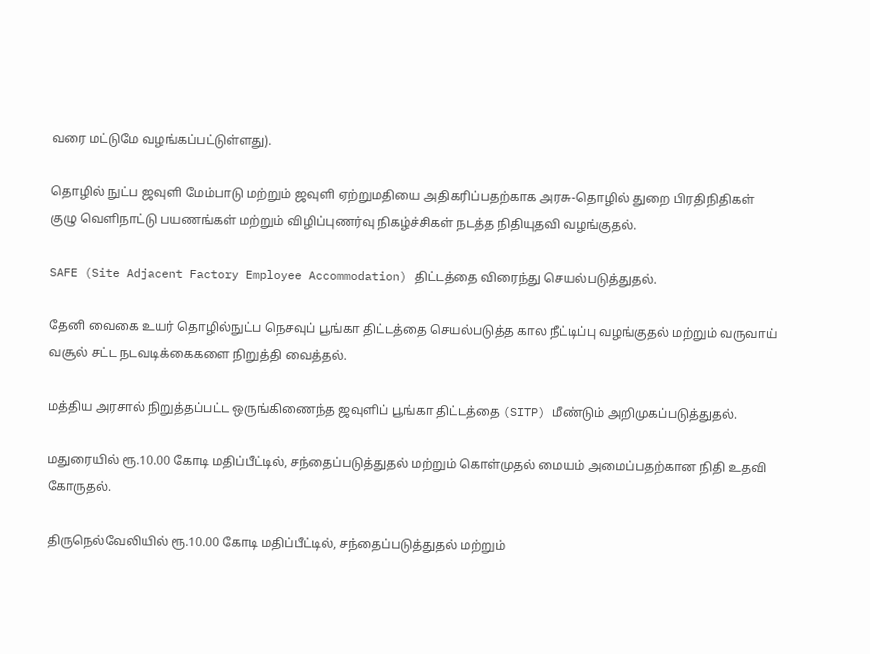வரை மட்டுமே வழங்கப்பட்டுள்ளது).

தொழில் நுட்ப ஜவுளி மேம்பாடு மற்றும் ஜவுளி ஏற்றுமதியை அதிகரிப்பதற்காக அரசு-தொழில் துறை பிரதிநிதிகள் குழு வெளிநாட்டு பயணங்கள் மற்றும் விழிப்புணர்வு நிகழ்ச்சிகள் நடத்த நிதியுதவி வழங்குதல்.

SAFE (Site Adjacent Factory Employee Accommodation) திட்டத்தை விரைந்து செயல்படுத்துதல்.

தேனி வைகை உயர் தொழில்நுட்ப நெசவுப் பூங்கா திட்டத்தை செயல்படுத்த கால நீட்டிப்பு வழங்குதல் மற்றும் வருவாய் வசூல் சட்ட நடவடிக்கைகளை நிறுத்தி வைத்தல்.

மத்திய அரசால் நிறுத்தப்பட்ட ஒருங்கிணைந்த ஜவுளிப் பூங்கா திட்டத்தை (SITP) மீண்டும் அறிமுகப்படுத்துதல்.

மதுரையில் ரூ.10.00 கோடி மதிப்பீட்டில், சந்தைப்படுத்துதல் மற்றும் கொள்முதல் மையம் அமைப்பதற்கான நிதி உதவி கோருதல்.

திருநெல்வேலியில் ரூ.10.00 கோடி மதிப்பீட்டில், சந்தைப்படுத்துதல் மற்றும்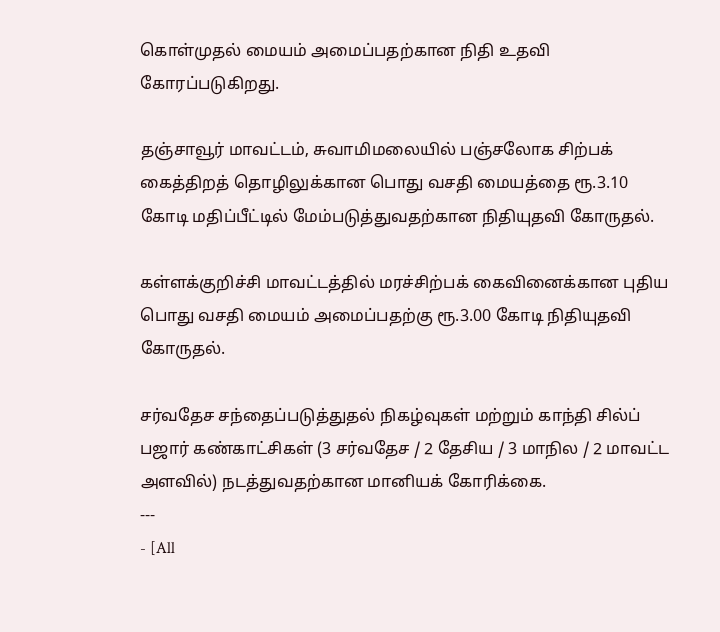கொள்முதல் மையம் அமைப்பதற்கான நிதி உதவி கோரப்படுகிறது.

தஞ்சாவூர் மாவட்டம், சுவாமிமலையில் பஞ்சலோக சிற்பக் கைத்திறத் தொழிலுக்கான பொது வசதி மையத்தை ரூ.3.10 கோடி மதிப்பீட்டில் மேம்படுத்துவதற்கான நிதியுதவி கோருதல்.

கள்ளக்குறிச்சி மாவட்டத்தில் மரச்சிற்பக் கைவினைக்கான புதிய பொது வசதி மையம் அமைப்பதற்கு ரூ.3.00 கோடி நிதியுதவி கோருதல்.

சர்வதேச சந்தைப்படுத்துதல் நிகழ்வுகள் மற்றும் காந்தி சில்ப் பஜார் கண்காட்சிகள் (3 சர்வதேச / 2 தேசிய / 3 மாநில / 2 மாவட்ட அளவில்) நடத்துவதற்கான மானியக் கோரிக்கை.
---
- [All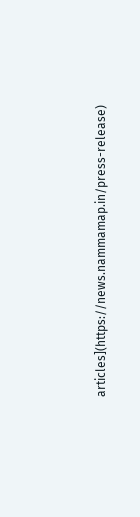articles](https://news.nammamap.in/press-release)